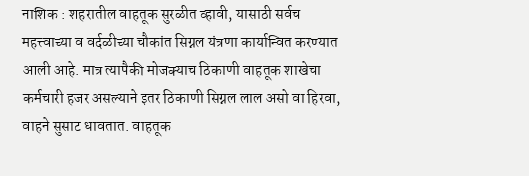नाशिक : शहरातील वाहतूक सुरळीत व्हावी, यासाठी सर्वच महत्त्वाच्या व वर्दळीच्या चौकांत सिग्नल यंत्रणा कार्यान्वित करण्यात आली आहे. मात्र त्यापैकी मोजक्याच ठिकाणी वाहतूक शाखेचा कर्मचारी हजर असल्याने इतर ठिकाणी सिग्नल लाल असो वा हिरवा, वाहने सुसाट धावतात. वाहतूक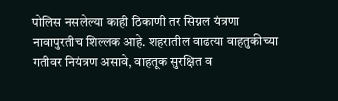पोलिस नसलेल्या काही ठिकाणी तर सिग्नल यंत्रणा नावापुरतीच शिल्लक आहे. शहरातील वाढत्या वाहतुकीच्या गतीवर नियंत्रण असावे, वाहतूक सुरक्षित व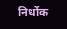निर्धोक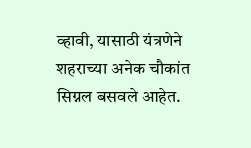व्हावी, यासाठी यंत्रणेने शहराच्या अनेक चौकांत सिग्नल बसवले आहेत.